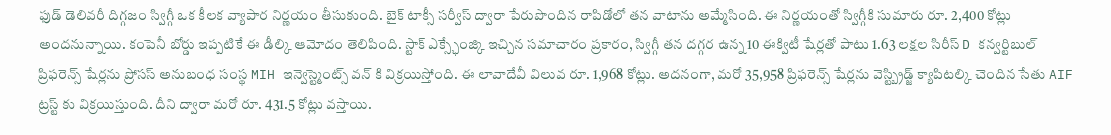ఫుడ్ డెలివరీ దిగ్గజం స్విగ్గీ ఒక కీలక వ్యాపార నిర్ణయం తీసుకుంది. బైక్ టాక్సీ సర్వీస్ ద్వారా పేరుపొందిన రాపిడోలో తన వాటాను అమ్మేసింది. ఈ నిర్ణయంతో స్విగ్గీకి సుమారు రూ. 2,400 కోట్లు అందనున్నాయి. కంపెనీ బోర్డు ఇప్పటికే ఈ డీల్కి ఆమోదం తెలిపింది. స్టాక్ ఎక్స్ఛేంజ్కి ఇచ్చిన సమాచారం ప్రకారం, స్విగ్గీ తన దగ్గర ఉన్న 10 ఈక్విటీ షేర్లతో పాటు 1.63 లక్షల సిరీస్ D కన్వర్టిబుల్ ప్రిఫరెన్స్ షేర్లను ప్రోసస్ అనుబంధ సంస్థ MIH ఇన్వెస్ట్మెంట్స్ వన్ కి విక్రయిస్తోంది. ఈ లావాదేవీ విలువ రూ. 1,968 కోట్లు. అదనంగా, మరో 35,958 ప్రిఫరెన్స్ షేర్లను వెస్ట్బ్రిడ్జ్ క్యాపిటల్కి చెందిన సేతు AIF ట్రస్ట్ కు విక్రయిస్తుంది. దీని ద్వారా మరో రూ. 431.5 కోట్లు వస్తాయి.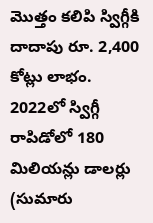మొత్తం కలిపి స్విగ్గీకి దాదాపు రూ. 2,400 కోట్లు లాభం.
2022లో స్విగ్గీ రాపిడోలో 180 మిలియన్లు డాలర్లు (సుమారు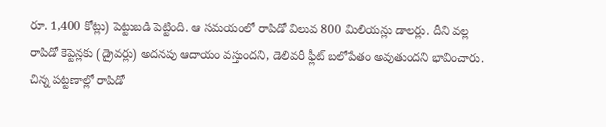రూ. 1,400 కోట్లు) పెట్టుబడి పెట్టింది. ఆ సమయంలో రాపిడో విలువ 800 మిలియన్లు డాలర్లు. దీని వల్ల రాపిడో కెప్టెన్లకు (డ్రైవర్లు) అదనపు ఆదాయం వస్తుందని, డెలివరీ ఫ్లీట్ బలోపేతం అవుతుందని భావించారు. చిన్న పట్టణాల్లో రాపిడో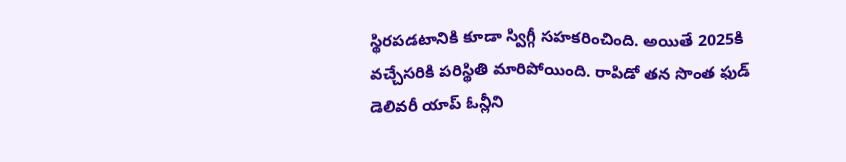స్థిరపడటానికి కూడా స్విగ్గీ సహకరించింది. అయితే 2025కి వచ్చేసరికి పరిస్థితి మారిపోయింది. రాపిడో తన సొంత ఫుడ్ డెలివరీ యాప్ ఓన్లీని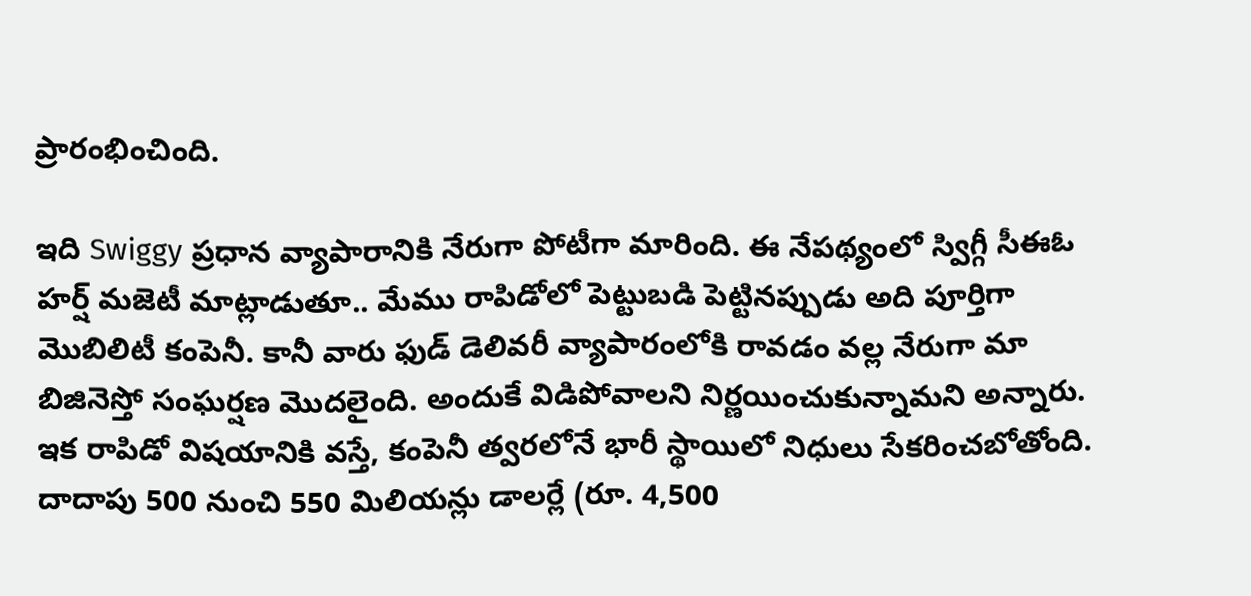ప్రారంభించింది.

ఇది Swiggy ప్రధాన వ్యాపారానికి నేరుగా పోటీగా మారింది. ఈ నేపథ్యంలో స్విగ్గీ సీఈఓ హర్ష్ మజెటీ మాట్లాడుతూ.. మేము రాపిడోలో పెట్టుబడి పెట్టినప్పుడు అది పూర్తిగా మొబిలిటీ కంపెనీ. కానీ వారు ఫుడ్ డెలివరీ వ్యాపారంలోకి రావడం వల్ల నేరుగా మా బిజినెస్తో సంఘర్షణ మొదలైంది. అందుకే విడిపోవాలని నిర్ణయించుకున్నామని అన్నారు.
ఇక రాపిడో విషయానికి వస్తే, కంపెనీ త్వరలోనే భారీ స్థాయిలో నిధులు సేకరించబోతోంది. దాదాపు 500 నుంచి 550 మిలియన్లు డాలర్లే (రూ. 4,500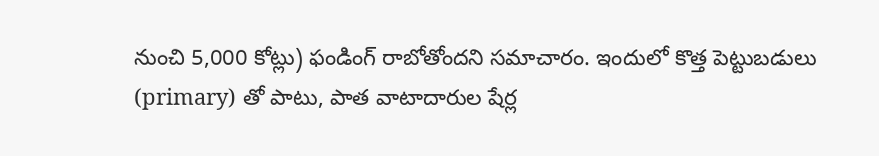నుంచి 5,000 కోట్లు) ఫండింగ్ రాబోతోందని సమాచారం. ఇందులో కొత్త పెట్టుబడులు (primary) తో పాటు, పాత వాటాదారుల షేర్ల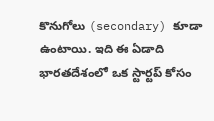కొనుగోలు (secondary) కూడా ఉంటాయి. ఇది ఈ ఏడాది భారతదేశంలో ఒక స్టార్టప్ కోసం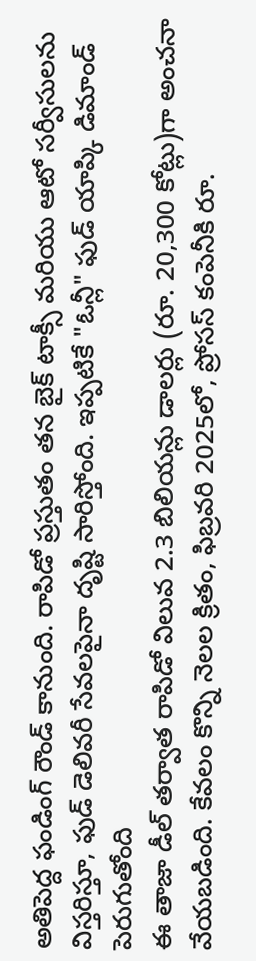అతిపెద్ద ఫండింగ్ రౌండ్ కానుంది. రాపిడో ప్రస్తుతం తన బైక్ టాక్సీ మరియు ఆటో సర్వీసులను విస్తరిస్తూ, ఫుడ్ డెలివరీ సేవలపైనా దృష్టి సారిస్తోంది. ఇప్పటికే "ఓన్లీ" ఫుడ్ యాప్కి డిమాండ్ పెరుగుతోంది
ఈ తాజా డీల్ తర్వాత రాపిడో విలువ 2.3 బిలియన్లు డాలర్లు (రూ. 20,300 కోట్లు)గా అంచనా వేయబడింది. కేవలం కొన్ని నెలల క్రితం, ఫిబ్రవరి 2025లో, ప్రోసస్ కంపెనీకి రూ.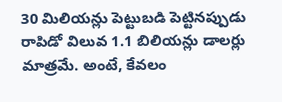30 మిలియన్లు పెట్టుబడి పెట్టినప్పుడు రాపిడో విలువ 1.1 బిలియన్లు డాలర్లు మాత్రమే. అంటే, కేవలం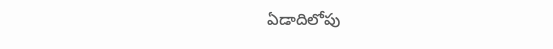ఏడాదిలోపు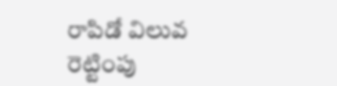రాపిడో విలువ రెట్టింపు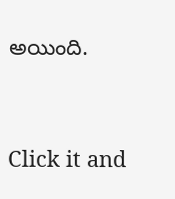అయింది.


Click it and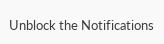Unblock the Notifications